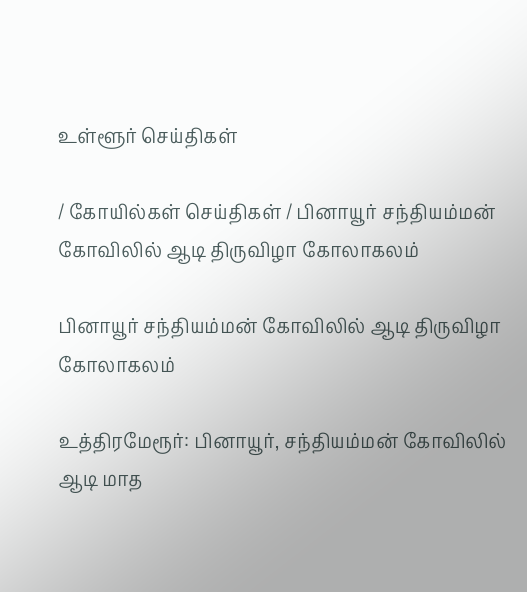உள்ளூர் செய்திகள்

/ கோயில்கள் செய்திகள் / பினாயூர் சந்தியம்மன் கோவிலில் ஆடி திருவிழா கோலாகலம்

பினாயூர் சந்தியம்மன் கோவிலில் ஆடி திருவிழா கோலாகலம்

உத்திரமேரூர்: பினாயூர், சந்தியம்மன் கோவிலில் ஆடி மாத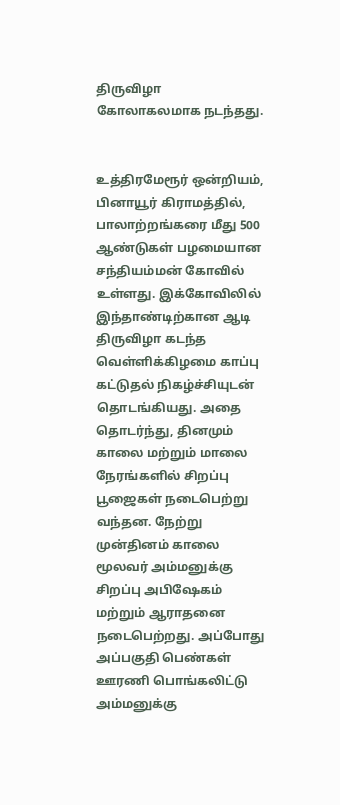திருவிழா கோலாகலமாக நடந்தது.


உத்திரமேரூர் ஒன்றியம், பினாயூர் கிராமத்தில், பாலாற்றங்கரை மீது 500 ஆண்டுகள் பழமையான சந்தியம்மன் கோவில் உள்ளது. இக்கோவிலில் இந்தாண்டிற்கான ஆடி திருவிழா கடந்த வெள்ளிக்கிழமை காப்பு கட்டுதல் நிகழ்ச்சியுடன் தொடங்கியது. அதை தொடர்ந்து, தினமும் காலை மற்றும் மாலை நேரங்களில் சிறப்பு பூஜைகள் நடைபெற்று வந்தன. நேற்று முன்தினம் காலை மூலவர் அம்மனுக்கு சிறப்பு அபிஷேகம் மற்றும் ஆராதனை நடைபெற்றது. அப்போது அப்பகுதி பெண்கள் ஊரணி பொங்கலிட்டு அம்மனுக்கு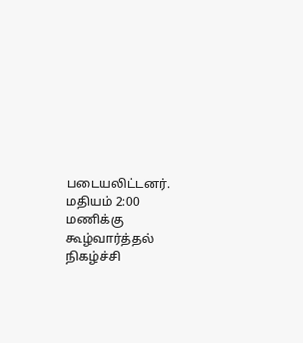படையலிட்டனர். மதியம் 2:00 மணிக்கு கூழ்வார்த்தல் நிகழ்ச்சி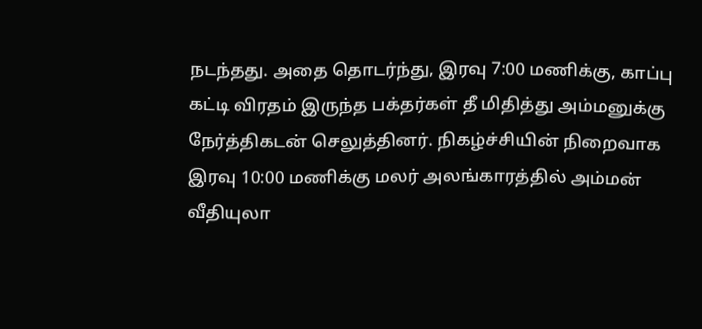நடந்தது. அதை தொடர்ந்து, இரவு 7:00 மணிக்கு, காப்பு கட்டி விரதம் இருந்த பக்தர்கள் தீ மிதித்து அம்மனுக்கு நேர்த்திகடன் செலுத்தினர். நிகழ்ச்சியின் நிறைவாக இரவு 10:00 மணிக்கு மலர் அலங்காரத்தில் அம்மன் வீதியுலா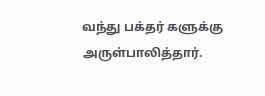வந்து பக்தர் களுக்கு அருள்பாலித்தார்.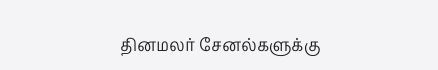தினமலர் சேனல்களுக்கு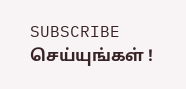SUBSCRIBE செய்யுங்கள் !